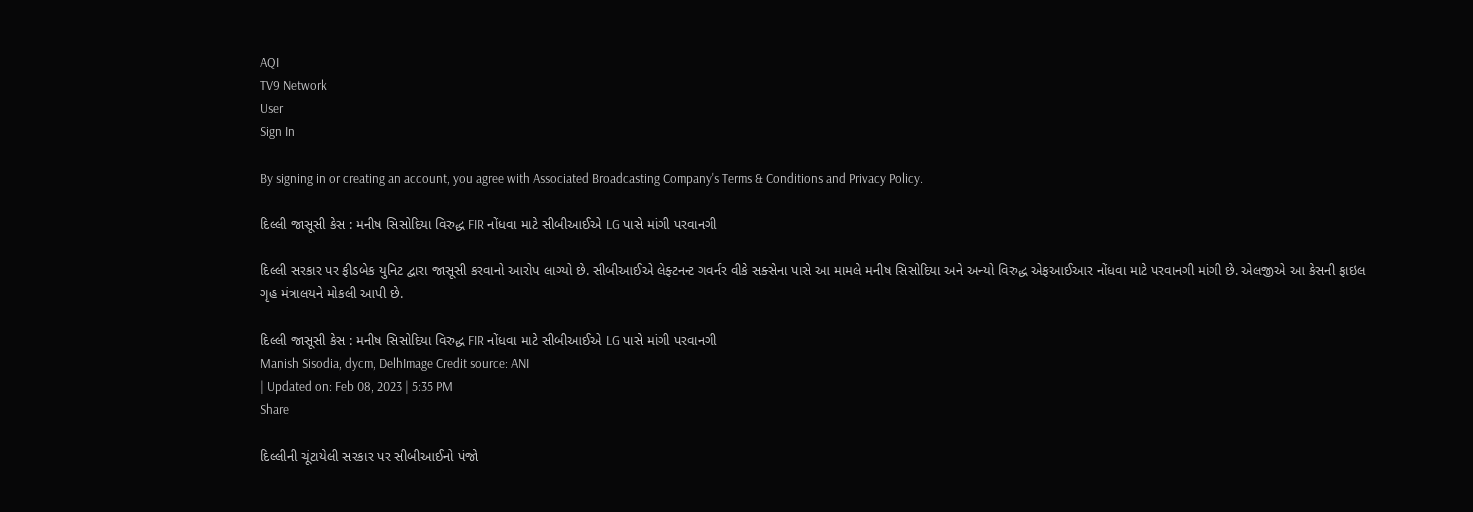AQI
TV9 Network
User
Sign In

By signing in or creating an account, you agree with Associated Broadcasting Company's Terms & Conditions and Privacy Policy.

દિલ્લી જાસૂસી કેસ : મનીષ સિસોદિયા વિરુદ્ધ FIR નોંધવા માટે સીબીઆઈએ LG પાસે માંગી પરવાનગી

દિલ્લી સરકાર પર ફીડબેક યુનિટ દ્વારા જાસૂસી કરવાનો આરોપ લાગ્યો છે. સીબીઆઈએ લેફ્ટનન્ટ ગવર્નર વીકે સક્સેના પાસે આ મામલે મનીષ સિસોદિયા અને અન્યો વિરુદ્ધ એફઆઈઆર નોંધવા માટે પરવાનગી માંગી છે. એલજીએ આ કેસની ફાઇલ ગૃહ મંત્રાલયને મોકલી આપી છે.

દિલ્લી જાસૂસી કેસ : મનીષ સિસોદિયા વિરુદ્ધ FIR નોંધવા માટે સીબીઆઈએ LG પાસે માંગી પરવાનગી
Manish Sisodia, dycm, DelhImage Credit source: ANI
| Updated on: Feb 08, 2023 | 5:35 PM
Share

દિલ્લીની ચૂંટાયેલી સરકાર પર સીબીઆઈનો પંજો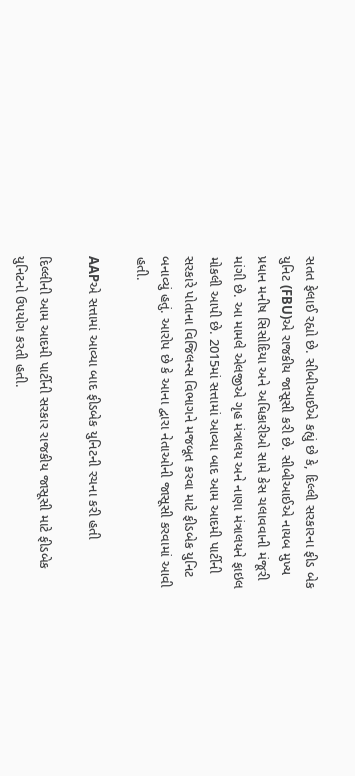સતત ફેલાઈ રહ્યો છે. સીબીઆઈએ કહ્યું છે કે, દિલ્લી સરકારના ફીડ બેક યુનિટ (FBU)એ રાજકીય જાસૂસી કરી છે. સીબીઆઈએ નાયબ મુખ્ય પ્રધાન મનીષ સિસોદિયા અને અધિકારીઓ સામે કેસ ચલાવવાની મંજૂરી માંગી છે. આ મામલે એલજીએ ગૃહ મંત્રાલય અને નાણા મંત્રાલયને ફાઇલ મોકલી આપી છે. 2015માં સત્તામાં આવ્યા બાદ આમ આદમી પાર્ટીની સરકારે પોતાના વિજિલન્સ વિભાગને મજબૂત કરવા માટે ફીડબેક યુનિટ બનાવ્યું હતું. આરોપ છે કે આના દ્વારા નેતાઓની જાસૂસી કરવામાં આવી હતી.

AAPએ સત્તામાં આવ્યા બાદ ફીડબેક યુનિટની રચના કરી હતી

દિલ્લીની આમ આદમી પાર્ટીની સરકાર રાજકીય જાસૂસી માટે ફીડબેક યુનિટનો ઉપયોગ કરતી હતી.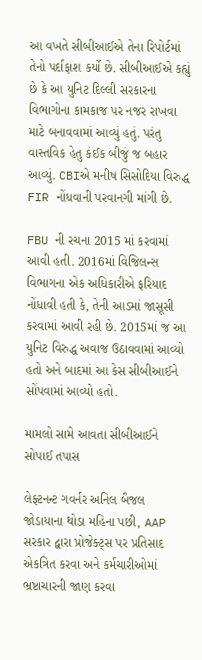આ વખતે સીબીઆઈએ તેના રિપોર્ટમાં તેનો પર્દાફાશ કર્યો છે. સીબીઆઈએ કહ્યું છે કે આ યુનિટ દિલ્લી સરકારના વિભાગોના કામકાજ પર નજર રાખવા માટે બનાવવામાં આવ્યું હતું. પરંતુ વાસ્તવિક હેતુ કંઈક બીજું જ બહાર આવ્યું. CBIએ મનીષ સિસોદિયા વિરુદ્ધ FIR નોંધવાની પરવાનગી માંગી છે.

FBU ની રચના 2015 માં કરવામાં આવી હતી. 2016માં વિજિલન્સ વિભાગના એક અધિકારીએ ફરિયાદ નોંધાવી હતી કે, તેની આડમાં જાસૂસી કરવામાં આવી રહી છે. 2015માં જ આ યુનિટ વિરુદ્ધ અવાજ ઉઠાવવામાં આવ્યો હતો અને બાદમાં આ કેસ સીબીઆઈને સોંપવામાં આવ્યો હતો.

મામલો સામે આવતા સીબીઆઈને સોપાઈ તપાસ

લેફ્ટનન્ટ ગવર્નર અનિલ બૈજલ જોડાયાના થોડા મહિના પછી, AAP સરકાર દ્વારા પ્રોજેક્ટ્સ પર પ્રતિસાદ એકત્રિત કરવા અને કર્મચારીઓમાં ભ્રષ્ટાચારની જાણ કરવા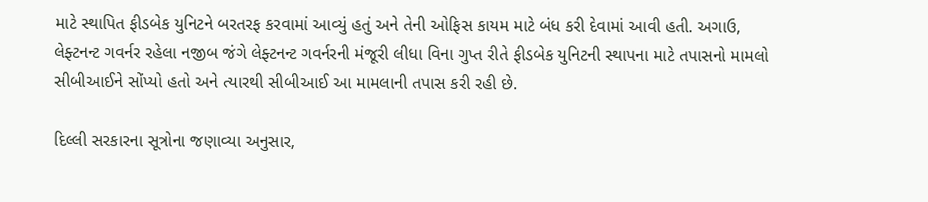માટે સ્થાપિત ફીડબેક યુનિટને બરતરફ કરવામાં આવ્યું હતું અને તેની ઓફિસ કાયમ માટે બંધ કરી દેવામાં આવી હતી. અગાઉ, લેફ્ટનન્ટ ગવર્નર રહેલા નજીબ જંગે લેફ્ટનન્ટ ગવર્નરની મંજૂરી લીધા વિના ગુપ્ત રીતે ફીડબેક યુનિટની સ્થાપના માટે તપાસનો મામલો સીબીઆઈને સોંપ્યો હતો અને ત્યારથી સીબીઆઈ આ મામલાની તપાસ કરી રહી છે.

દિલ્લી સરકારના સૂત્રોના જણાવ્યા અનુસાર,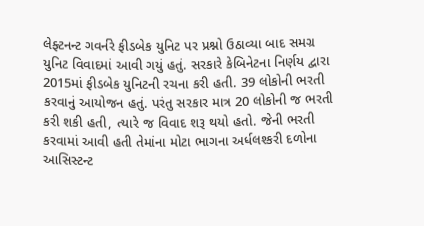લેફ્ટનન્ટ ગવર્નરે ફીડબેક યુનિટ પર પ્રશ્નો ઉઠાવ્યા બાદ સમગ્ર યુનિટ વિવાદમાં આવી ગયું હતું. સરકારે કેબિનેટના નિર્ણય દ્વારા 2015માં ફીડબેક યુનિટની રચના કરી હતી. 39 લોકોની ભરતી કરવાનું આયોજન હતું. પરંતુ સરકાર માત્ર 20 લોકોની જ ભરતી કરી શકી હતી, ત્યારે જ વિવાદ શરૂ થયો હતો. જેની ભરતી કરવામાં આવી હતી તેમાંના મોટા ભાગના અર્ધલશ્કરી દળોના આસિસ્ટન્ટ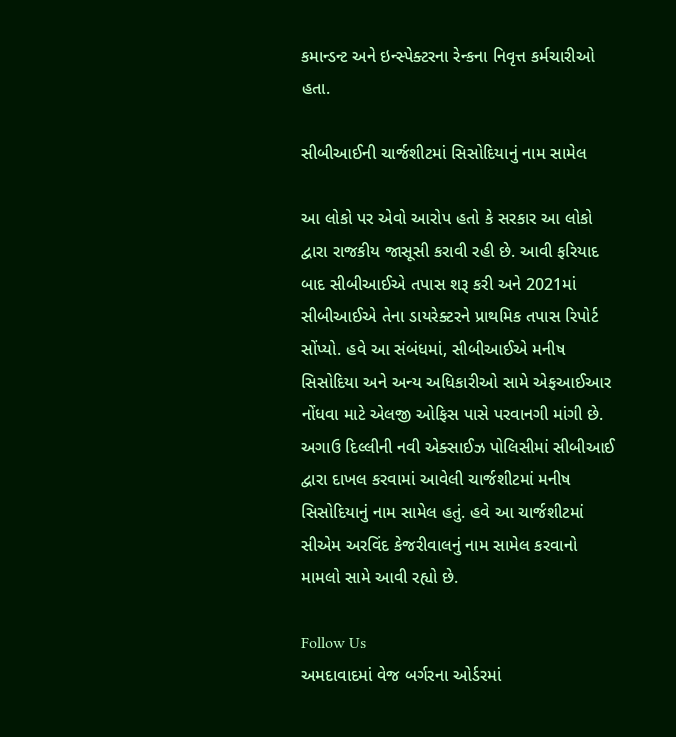કમાન્ડન્ટ અને ઇન્સ્પેક્ટરના રેન્કના નિવૃત્ત કર્મચારીઓ હતા.

સીબીઆઈની ચાર્જશીટમાં સિસોદિયાનું નામ સામેલ

આ લોકો પર એવો આરોપ હતો કે સરકાર આ લોકો દ્વારા રાજકીય જાસૂસી કરાવી રહી છે. આવી ફરિયાદ બાદ સીબીઆઈએ તપાસ શરૂ કરી અને 2021માં સીબીઆઈએ તેના ડાયરેક્ટરને પ્રાથમિક તપાસ રિપોર્ટ સોંપ્યો. હવે આ સંબંધમાં, સીબીઆઈએ મનીષ સિસોદિયા અને અન્ય અધિકારીઓ સામે એફઆઈઆર નોંધવા માટે એલજી ઓફિસ પાસે પરવાનગી માંગી છે. અગાઉ દિલ્લીની નવી એક્સાઈઝ પોલિસીમાં સીબીઆઈ દ્વારા દાખલ કરવામાં આવેલી ચાર્જશીટમાં મનીષ સિસોદિયાનું નામ સામેલ હતું. હવે આ ચાર્જશીટમાં સીએમ અરવિંદ કેજરીવાલનું નામ સામેલ કરવાનો મામલો સામે આવી રહ્યો છે.

Follow Us
અમદાવાદમાં વેજ બર્ગરના ઓર્ડરમાં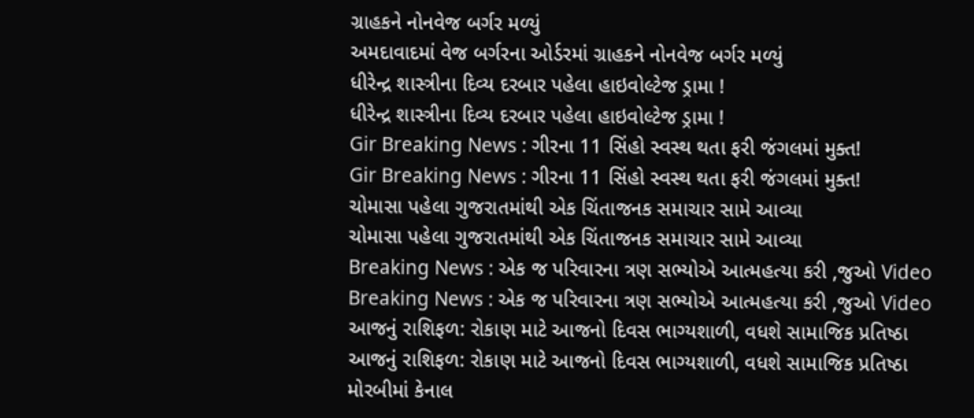ગ્રાહકને નોનવેજ બર્ગર મળ્યું
અમદાવાદમાં વેજ બર્ગરના ઓર્ડરમાં ગ્રાહકને નોનવેજ બર્ગર મળ્યું
ધીરેન્દ્ર શાસ્ત્રીના દિવ્ય દરબાર પહેલા હાઇવોલ્ટેજ ડ્રામા !
ધીરેન્દ્ર શાસ્ત્રીના દિવ્ય દરબાર પહેલા હાઇવોલ્ટેજ ડ્રામા !
Gir Breaking News : ગીરના 11 સિંહો સ્વસ્થ થતા ફરી જંગલમાં મુક્ત!
Gir Breaking News : ગીરના 11 સિંહો સ્વસ્થ થતા ફરી જંગલમાં મુક્ત!
ચોમાસા પહેલા ગુજરાતમાંથી એક ચિંતાજનક સમાચાર સામે આવ્યા
ચોમાસા પહેલા ગુજરાતમાંથી એક ચિંતાજનક સમાચાર સામે આવ્યા
Breaking News : એક જ પરિવારના ત્રણ સભ્યોએ આત્મહત્યા કરી ,જુઓ Video
Breaking News : એક જ પરિવારના ત્રણ સભ્યોએ આત્મહત્યા કરી ,જુઓ Video
આજનું રાશિફળ: રોકાણ માટે આજનો દિવસ ભાગ્યશાળી, વધશે સામાજિક પ્રતિષ્ઠા
આજનું રાશિફળ: રોકાણ માટે આજનો દિવસ ભાગ્યશાળી, વધશે સામાજિક પ્રતિષ્ઠા
મોરબીમાં કેનાલ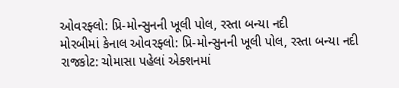ઓવરફ્લો: પ્રિ-મોન્સુનની ખૂલી પોલ, રસ્તા બન્યા નદી
મોરબીમાં કેનાલ ઓવરફ્લો: પ્રિ-મોન્સુનની ખૂલી પોલ, રસ્તા બન્યા નદી
રાજકોટ: ચોમાસા પહેલાં એક્શનમાં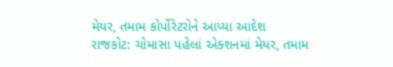મેયર, તમામ કોર્પોરેટરોને આપ્યા આદેશ
રાજકોટ: ચોમાસા પહેલાં એક્શનમાં મેયર, તમામ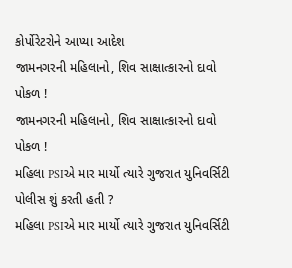કોર્પોરેટરોને આપ્યા આદેશ
જામનગરની મહિલાનો, શિવ સાક્ષાત્કારનો દાવો પોકળ !
જામનગરની મહિલાનો, શિવ સાક્ષાત્કારનો દાવો પોકળ !
મહિલા PSIએ માર માર્યો ત્યારે ગુજરાત યુનિવર્સિટી પોલીસ શું કરતી હતી ?
મહિલા PSIએ માર માર્યો ત્યારે ગુજરાત યુનિવર્સિટી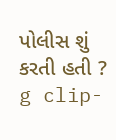પોલીસ શું કરતી હતી ?
g clip-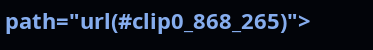path="url(#clip0_868_265)">